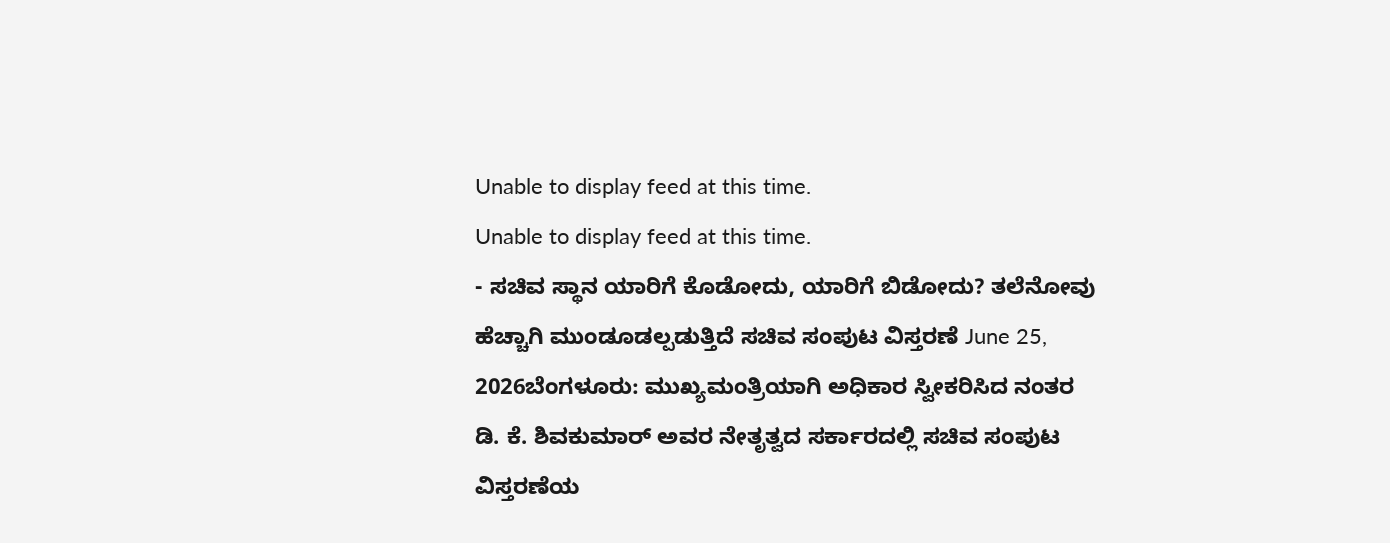Unable to display feed at this time.
Unable to display feed at this time.
- ಸಚಿವ ಸ್ಥಾನ ಯಾರಿಗೆ ಕೊಡೋದು, ಯಾರಿಗೆ ಬಿಡೋದು? ತಲೆನೋವು ಹೆಚ್ಚಾಗಿ ಮುಂಡೂಡಲ್ಪಡುತ್ತಿದೆ ಸಚಿವ ಸಂಪುಟ ವಿಸ್ತರಣೆ June 25, 2026ಬೆಂಗಳೂರು: ಮುಖ್ಯಮಂತ್ರಿಯಾಗಿ ಅಧಿಕಾರ ಸ್ವೀಕರಿಸಿದ ನಂತರ ಡಿ. ಕೆ. ಶಿವಕುಮಾರ್ ಅವರ ನೇತೃತ್ವದ ಸರ್ಕಾರದಲ್ಲಿ ಸಚಿವ ಸಂಪುಟ ವಿಸ್ತರಣೆಯ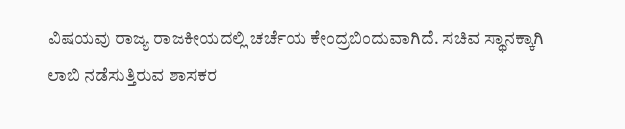ವಿಷಯವು ರಾಜ್ಯ ರಾಜಕೀಯದಲ್ಲಿ ಚರ್ಚೆಯ ಕೇಂದ್ರಬಿಂದುವಾಗಿದೆ. ಸಚಿವ ಸ್ಥಾನಕ್ಕಾಗಿ ಲಾಬಿ ನಡೆಸುತ್ತಿರುವ ಶಾಸಕರ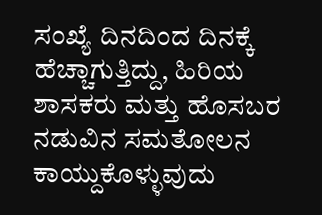ಸಂಖ್ಯೆ ದಿನದಿಂದ ದಿನಕ್ಕೆ ಹೆಚ್ಚಾಗುತ್ತಿದ್ದು, ಹಿರಿಯ ಶಾಸಕರು ಮತ್ತು ಹೊಸಬರ ನಡುವಿನ ಸಮತೋಲನ ಕಾಯ್ದುಕೊಳ್ಳುವುದು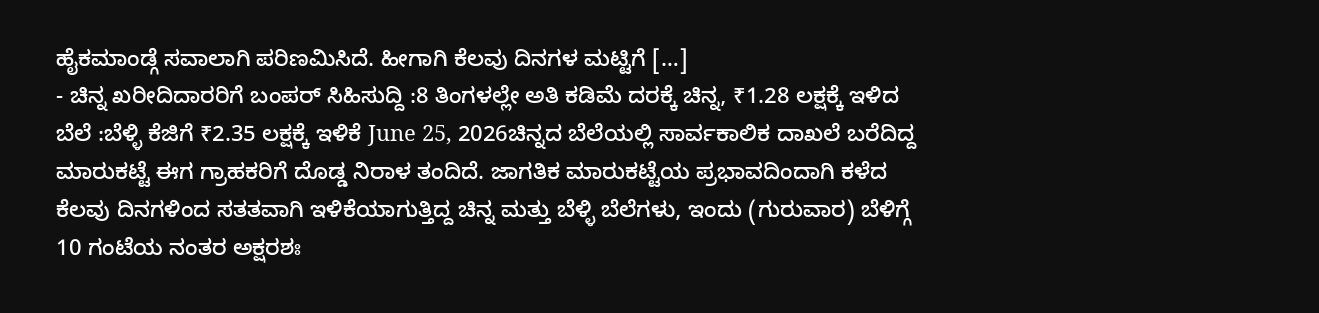ಹೈಕಮಾಂಡ್ಗೆ ಸವಾಲಾಗಿ ಪರಿಣಮಿಸಿದೆ. ಹೀಗಾಗಿ ಕೆಲವು ದಿನಗಳ ಮಟ್ಟಿಗೆ […]
- ಚಿನ್ನ ಖರೀದಿದಾರರಿಗೆ ಬಂಪರ್ ಸಿಹಿಸುದ್ದಿ :8 ತಿಂಗಳಲ್ಲೇ ಅತಿ ಕಡಿಮೆ ದರಕ್ಕೆ ಚಿನ್ನ, ₹1.28 ಲಕ್ಷಕ್ಕೆ ಇಳಿದ ಬೆಲೆ :ಬೆಳ್ಳಿ ಕೆಜಿಗೆ ₹2.35 ಲಕ್ಷಕ್ಕೆ ಇಳಿಕೆ June 25, 2026ಚಿನ್ನದ ಬೆಲೆಯಲ್ಲಿ ಸಾರ್ವಕಾಲಿಕ ದಾಖಲೆ ಬರೆದಿದ್ದ ಮಾರುಕಟ್ಟೆ ಈಗ ಗ್ರಾಹಕರಿಗೆ ದೊಡ್ಡ ನಿರಾಳ ತಂದಿದೆ. ಜಾಗತಿಕ ಮಾರುಕಟ್ಟೆಯ ಪ್ರಭಾವದಿಂದಾಗಿ ಕಳೆದ ಕೆಲವು ದಿನಗಳಿಂದ ಸತತವಾಗಿ ಇಳಿಕೆಯಾಗುತ್ತಿದ್ದ ಚಿನ್ನ ಮತ್ತು ಬೆಳ್ಳಿ ಬೆಲೆಗಳು, ಇಂದು (ಗುರುವಾರ) ಬೆಳಿಗ್ಗೆ 10 ಗಂಟೆಯ ನಂತರ ಅಕ್ಷರಶಃ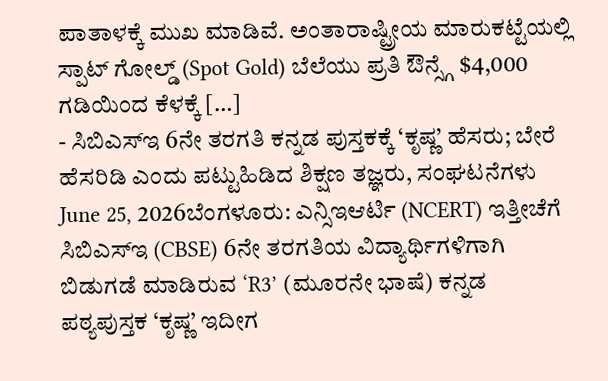ಪಾತಾಳಕ್ಕೆ ಮುಖ ಮಾಡಿವೆ. ಅಂತಾರಾಷ್ಟ್ರೀಯ ಮಾರುಕಟ್ಟೆಯಲ್ಲಿ ಸ್ಪಾಟ್ ಗೋಲ್ಡ್ (Spot Gold) ಬೆಲೆಯು ಪ್ರತಿ ಔನ್ಸ್ಗೆ $4,000 ಗಡಿಯಿಂದ ಕೆಳಕ್ಕೆ […]
- ಸಿಬಿಎಸ್ಇ 6ನೇ ತರಗತಿ ಕನ್ನಡ ಪುಸ್ತಕಕ್ಕೆ ‘ಕೃಷ್ಣ’ ಹೆಸರು; ಬೇರೆ ಹೆಸರಿಡಿ ಎಂದು ಪಟ್ಟುಹಿಡಿದ ಶಿಕ್ಷಣ ತಜ್ಞರು, ಸಂಘಟನೆಗಳು June 25, 2026ಬೆಂಗಳೂರು: ಎನ್ಸಿಇಆರ್ಟಿ (NCERT) ಇತ್ತೀಚೆಗೆ ಸಿಬಿಎಸ್ಇ (CBSE) 6ನೇ ತರಗತಿಯ ವಿದ್ಯಾರ್ಥಿಗಳಿಗಾಗಿ ಬಿಡುಗಡೆ ಮಾಡಿರುವ ‘R3’ (ಮೂರನೇ ಭಾಷೆ) ಕನ್ನಡ ಪಠ್ಯಪುಸ್ತಕ ‘ಕೃಷ್ಣ’ ಇದೀಗ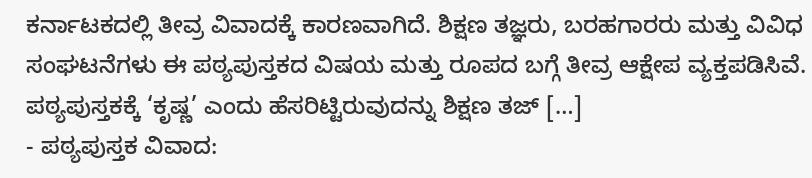ಕರ್ನಾಟಕದಲ್ಲಿ ತೀವ್ರ ವಿವಾದಕ್ಕೆ ಕಾರಣವಾಗಿದೆ. ಶಿಕ್ಷಣ ತಜ್ಞರು, ಬರಹಗಾರರು ಮತ್ತು ವಿವಿಧ ಸಂಘಟನೆಗಳು ಈ ಪಠ್ಯಪುಸ್ತಕದ ವಿಷಯ ಮತ್ತು ರೂಪದ ಬಗ್ಗೆ ತೀವ್ರ ಆಕ್ಷೇಪ ವ್ಯಕ್ತಪಡಿಸಿವೆ. ಪಠ್ಯಪುಸ್ತಕಕ್ಕೆ ‘ಕೃಷ್ಣ’ ಎಂದು ಹೆಸರಿಟ್ಟಿರುವುದನ್ನು ಶಿಕ್ಷಣ ತಜ್ […]
- ಪಠ್ಯಪುಸ್ತಕ ವಿವಾದ: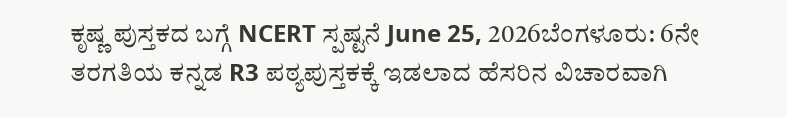ಕೃಷ್ಣ ಪುಸ್ತಕದ ಬಗ್ಗೆ NCERT ಸ್ಪಷ್ಟನೆ June 25, 2026ಬೆಂಗಳೂರು: 6ನೇ ತರಗತಿಯ ಕನ್ನಡ R3 ಪಠ್ಯಪುಸ್ತಕಕ್ಕೆ ಇಡಲಾದ ಹೆಸರಿನ ವಿಚಾರವಾಗಿ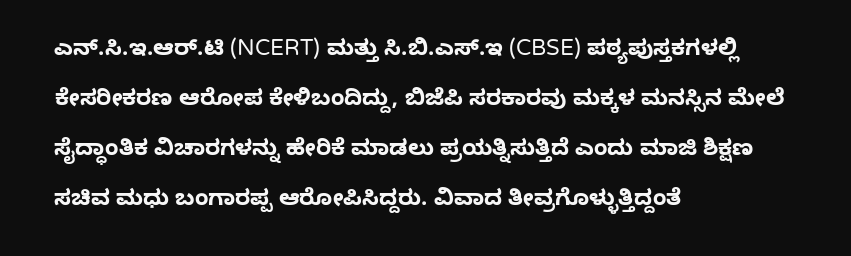ಎನ್.ಸಿ.ಇ.ಆರ್.ಟಿ (NCERT) ಮತ್ತು ಸಿ.ಬಿ.ಎಸ್.ಇ (CBSE) ಪಠ್ಯಪುಸ್ತಕಗಳಲ್ಲಿ ಕೇಸರೀಕರಣ ಆರೋಪ ಕೇಳಿಬಂದಿದ್ದು, ಬಿಜೆಪಿ ಸರಕಾರವು ಮಕ್ಕಳ ಮನಸ್ಸಿನ ಮೇಲೆ ಸೈದ್ಧಾಂತಿಕ ವಿಚಾರಗಳನ್ನು ಹೇರಿಕೆ ಮಾಡಲು ಪ್ರಯತ್ನಿಸುತ್ತಿದೆ ಎಂದು ಮಾಜಿ ಶಿಕ್ಷಣ ಸಚಿವ ಮಧು ಬಂಗಾರಪ್ಪ ಆರೋಪಿಸಿದ್ದರು. ವಿವಾದ ತೀವ್ರಗೊಳ್ಳುತ್ತಿದ್ದಂತೆ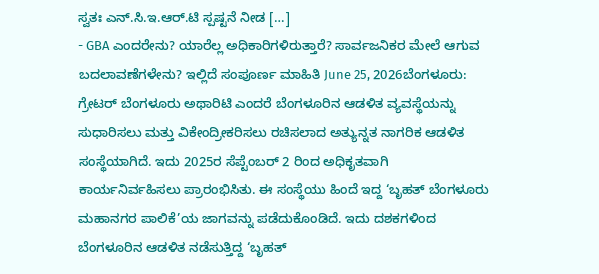ಸ್ವತಃ ಎನ್.ಸಿ.ಇ.ಆರ್.ಟಿ ಸ್ಪಷ್ಟನೆ ನೀಡ […]
- GBA ಎಂದರೇನು? ಯಾರೆಲ್ಲ ಅಧಿಕಾರಿಗಳಿರುತ್ತಾರೆ? ಸಾರ್ವಜನಿಕರ ಮೇಲೆ ಆಗುವ ಬದಲಾವಣೆಗಳೇನು? ಇಲ್ಲಿದೆ ಸಂಪೂರ್ಣ ಮಾಹಿತಿ June 25, 2026ಬೆಂಗಳೂರು: ಗ್ರೇಟರ್ ಬೆಂಗಳೂರು ಅಥಾರಿಟಿ ಎಂದರೆ ಬೆಂಗಳೂರಿನ ಆಡಳಿತ ವ್ಯವಸ್ಥೆಯನ್ನು ಸುಧಾರಿಸಲು ಮತ್ತು ವಿಕೇಂದ್ರೀಕರಿಸಲು ರಚಿಸಲಾದ ಅತ್ಯುನ್ನತ ನಾಗರಿಕ ಆಡಳಿತ ಸಂಸ್ಥೆಯಾಗಿದೆ. ಇದು 2025ರ ಸೆಪ್ಟೆಂಬರ್ 2 ರಿಂದ ಅಧಿಕೃತವಾಗಿ ಕಾರ್ಯನಿರ್ವಹಿಸಲು ಪ್ರಾರಂಭಿಸಿತು. ಈ ಸಂಸ್ಥೆಯು ಹಿಂದೆ ಇದ್ದ ‘ಬೃಹತ್ ಬೆಂಗಳೂರು ಮಹಾನಗರ ಪಾಲಿಕೆ’ಯ ಜಾಗವನ್ನು ಪಡೆದುಕೊಂಡಿದೆ. ಇದು ದಶಕಗಳಿಂದ ಬೆಂಗಳೂರಿನ ಆಡಳಿತ ನಡೆಸುತ್ತಿದ್ದ ‘ಬೃಹತ್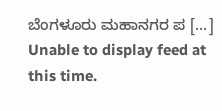ಬೆಂಗಳೂರು ಮಹಾನಗರ ಪ […]
Unable to display feed at this time.